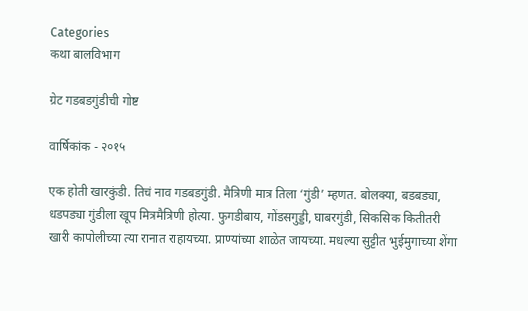Categories
कथा बालविभाग

ग्रेट गडबडगुंडीची गोष्ट

वार्षिकांक - २०१५

एक होती खारकुंडी. तिचं नाव गडबडगुंडी. मैत्रिणी मात्र तिला ‘गुंडी’ म्हणत. बोलक्या, बडबड्या, धडपड्या गुंडीला खूप मित्रमैत्रिणी होत्या. फुगडीबाय, गोंडसगुड्डी, घाबरगुंडी, सिकसिक कितीतरी खारी कापोलीच्या त्या रानात राहायच्या. प्राण्यांच्या शाळेत जायच्या. मधल्या सुट्टीत भुईमुगाच्या शेंगा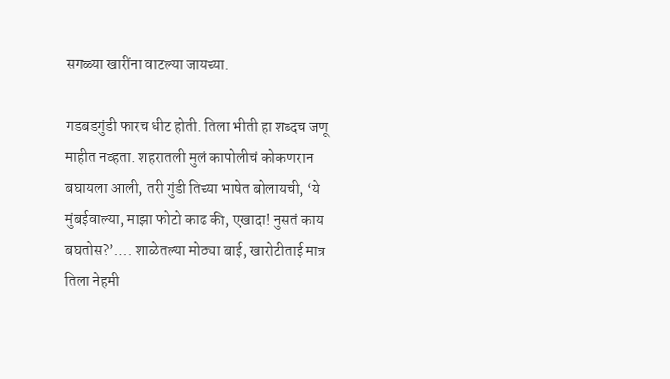सगळ्या खारींना वाटल्या जायच्या.

गडबडगुंडी फारच धीट होती. तिला भीती हा शब्दच जणू माहीत नव्हता. शहरातली मुलं कापोलीचं कोकणरान बघायला आली, तरी गुंडी तिच्या भाषेत बोलायची, ‘ये मुंबईवाल्या, माझा फोटो काढ की, एखादा! नुसतं काय बघतोस?’…. शाळेतल्या मोठ्या बाई, खारोटीताई मात्र तिला नेहमी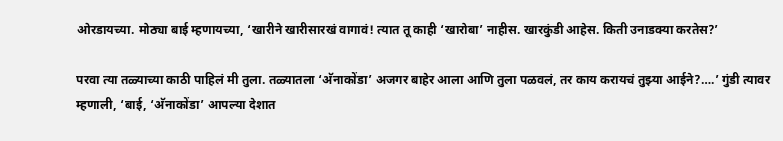ओरडायच्या. मोठ्या बाई म्हणायच्या, ‘खारीने खारीसारखं वागावं! त्यात तू काही ‘खारोबा’ नाहीस. खारकुंडी आहेस. किती उनाडक्या करतेस?’

परवा त्या तळ्याच्या काठी पाहिलं मी तुला. तळ्यातला ‘अ‍ॅनाकोंडा’ अजगर बाहेर आला आणि तुला पळवलं, तर काय करायचं तुझ्या आईने?….’ गुंडी त्यावर म्हणाली, ‘बाई, ‘अ‍ॅनाकोंडा’ आपल्या देशात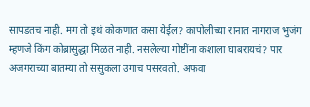सापडतच नाही. मग तो इथं कोकणात कसा येईल? कापोलीच्या रानात नागराज भुजंग म्हणजे किंग कोब्रासुद्धा मिळत नाही. नसलेल्या गोष्टींना कशाला घाबरायचं? पार अजगराच्या बातम्या तो ससुकला उगाच पसरवतो. अफवा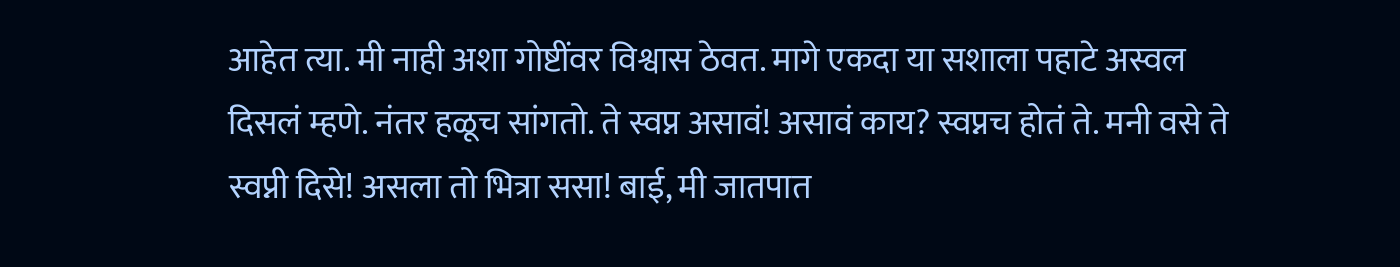आहेत त्या. मी नाही अशा गोष्टींवर विश्वास ठेवत. मागे एकदा या सशाला पहाटे अस्वल दिसलं म्हणे. नंतर हळूच सांगतो. ते स्वप्न असावं! असावं काय? स्वप्नच होतं ते. मनी वसे ते स्वप्नी दिसे! असला तो भित्रा ससा! बाई, मी जातपात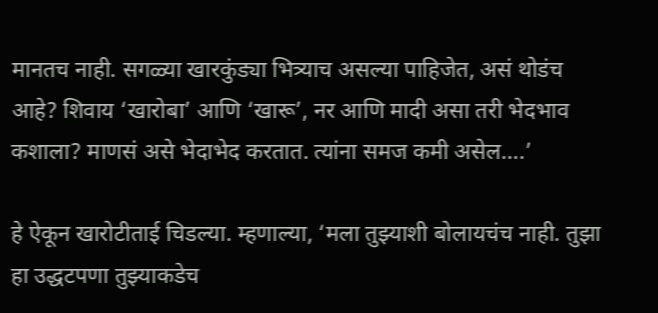मानतच नाही. सगळ्या खारकुंड्या भित्र्याच असल्या पाहिजेत, असं थोडंच आहे? शिवाय ‘खारोबा’ आणि ‘खारू’, नर आणि मादी असा तरी भेदभाव कशाला? माणसं असे भेदाभेद करतात. त्यांना समज कमी असेल….’

हे ऐकून खारोटीताई चिडल्या. म्हणाल्या, ‘मला तुझ्याशी बोलायचंच नाही. तुझा हा उद्धटपणा तुझ्याकडेच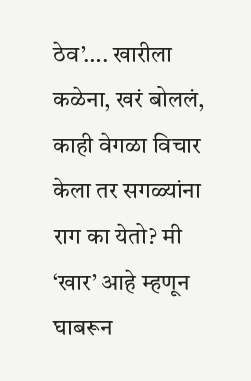ठेव’…. खारीला कळेना, खरं बोललं, काही वेगळा विचार केला तर सगळ्यांना राग का येतो? मी ‘खार’ आहे म्हणून घाबरून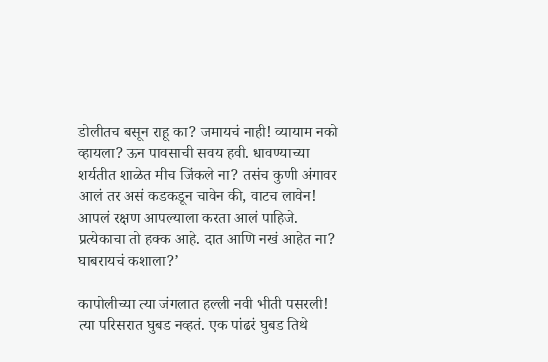डोलीतच बसून राहू का? जमायचं नाही! व्यायाम नको व्हायला? ऊन पावसाची सवय हवी. धावण्याच्या शर्यतीत शाळेत मीच जिंकले ना? तसंच कुणी अंगावर आलं तर असं कडकडून चावेन की, वाटच लावेन! आपलं रक्षण आपल्याला करता आलं पाहिजे. प्रत्येकाचा तो हक्क आहे. दात आणि नखं आहेत ना? घाबरायचं कशाला?’

कापोलीच्या त्या जंगलात हल्ली नवी भीती पसरली! त्या परिसरात घुबड नव्हतं. एक पांढरं घुबड तिथे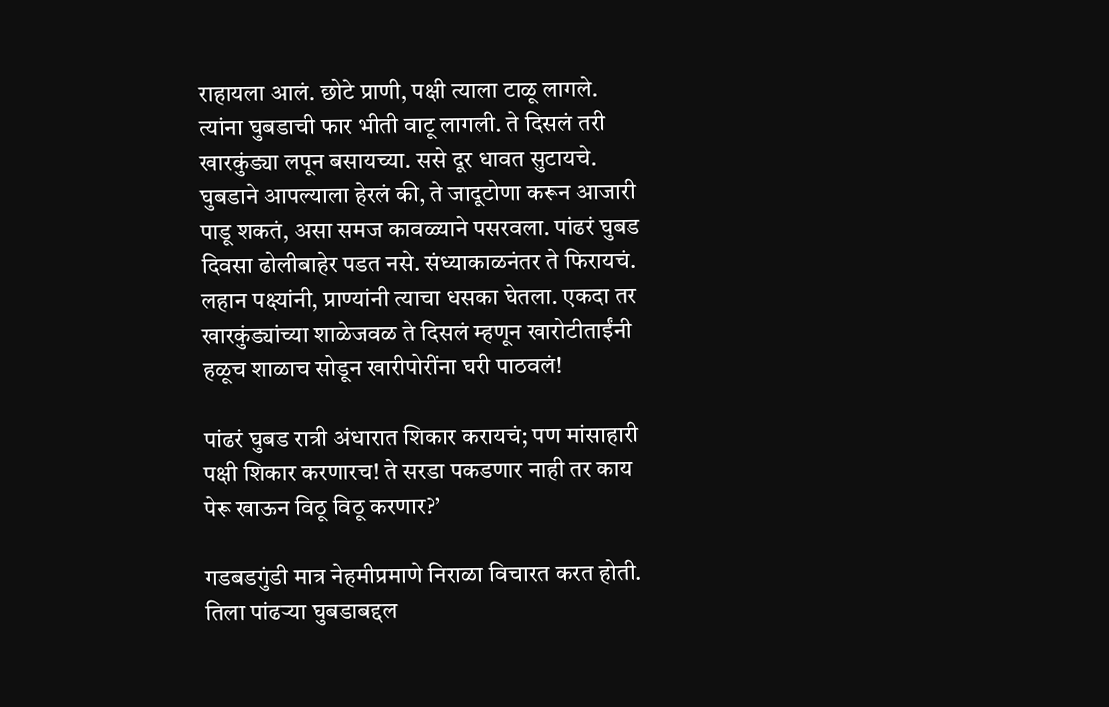राहायला आलं. छोटे प्राणी, पक्षी त्याला टाळू लागले. त्यांना घुबडाची फार भीती वाटू लागली. ते दिसलं तरी खारकुंड्या लपून बसायच्या. ससे दूर धावत सुटायचे. घुबडाने आपल्याला हेरलं की, ते जादूटोणा करून आजारी पाडू शकतं, असा समज कावळ्याने पसरवला. पांढरं घुबड दिवसा ढोलीबाहेर पडत नसे. संध्याकाळनंतर ते फिरायचं. लहान पक्ष्यांनी, प्राण्यांनी त्याचा धसका घेतला. एकदा तर खारकुंड्यांच्या शाळेजवळ ते दिसलं म्हणून खारोटीताईंनी हळूच शाळाच सोडून खारीपोरींना घरी पाठवलं!

पांढरं घुबड रात्री अंधारात शिकार करायचं; पण मांसाहारी पक्षी शिकार करणारच! ते सरडा पकडणार नाही तर काय पेरू खाऊन विठू विठू करणार?’

गडबडगुंडी मात्र नेहमीप्रमाणे निराळा विचारत करत होती. तिला पांढर्‍या घुबडाबद्दल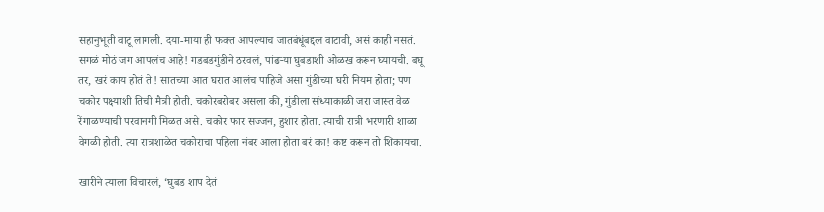सहानुभूती वाटू लागली. दया-माया ही फक्त आपल्याच जातबंधूंबद्दल वाटावी, असं काही नसतं. सगळं मोठं जग आपलंच आहे! गडबडगुंडीने ठरवलं, पांढर्‍या घुबडाशी ओळख करून घ्यायची. बघू तर, खरं काय होतं ते! सातच्या आत घरात आलंच पाहिजे असा गुंडीच्या घरी नियम होता; पण चकोर पक्ष्याशी तिची मैत्री होती. चकोरबरोबर असला की, गुंडीला संध्याकाळी जरा जास्त वेळ रेंगाळण्याची परवानगी मिळत असे. चकोर फार सज्जन, हुशार होता. त्याची रात्री भरणारी शाळा वेगळी होती. त्या रात्रशाळेत चकोराचा पहिला नंबर आला होता बरं का! कष्ट करून तो शिकायचा.

खारीने त्याला विचारलं, ‘घुबड शाप देतं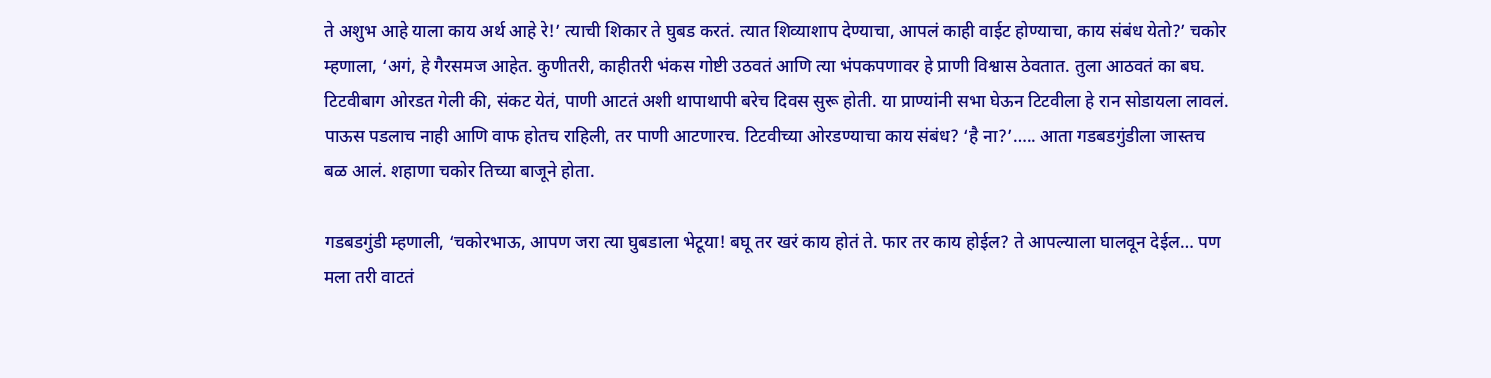ते अशुभ आहे याला काय अर्थ आहे रे!’ त्याची शिकार ते घुबड करतं. त्यात शिव्याशाप देण्याचा, आपलं काही वाईट होण्याचा, काय संबंध येतो?’ चकोर म्हणाला, ‘अगं, हे गैरसमज आहेत. कुणीतरी, काहीतरी भंकस गोष्टी उठवतं आणि त्या भंपकपणावर हे प्राणी विश्वास ठेवतात. तुला आठवतं का बघ. टिटवीबाग ओरडत गेली की, संकट येतं, पाणी आटतं अशी थापाथापी बरेच दिवस सुरू होती. या प्राण्यांनी सभा घेऊन टिटवीला हे रान सोडायला लावलं. पाऊस पडलाच नाही आणि वाफ होतच राहिली, तर पाणी आटणारच. टिटवीच्या ओरडण्याचा काय संबंध? ‘है ना?’….. आता गडबडगुंडीला जास्तच बळ आलं. शहाणा चकोर तिच्या बाजूने होता.

गडबडगुंडी म्हणाली, ‘चकोरभाऊ, आपण जरा त्या घुबडाला भेटूया! बघू तर खरं काय होतं ते. फार तर काय होईल? ते आपल्याला घालवून देईल… पण मला तरी वाटतं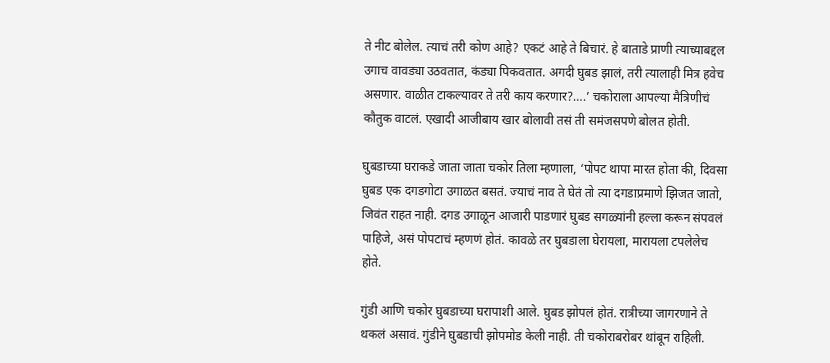ते नीट बोलेल. त्याचं तरी कोण आहे? एकटं आहे ते बिचारं. हे बाताडे प्राणी त्याच्याबद्दल उगाच वावड्या उठवतात, कंड्या पिकवतात. अगदी घुबड झालं, तरी त्यालाही मित्र हवेच असणार. वाळीत टाकल्यावर ते तरी काय करणार?….’ चकोराला आपल्या मैत्रिणीचं कौतुक वाटलं. एखादी आजीबाय खार बोलावी तसं ती समंजसपणे बोलत होती.

घुबडाच्या घराकडे जाता जाता चकोर तिला म्हणाला, ‘पोपट थापा मारत होता की, दिवसा घुबड एक दगडगोटा उगाळत बसतं. ज्याचं नाव ते घेतं तो त्या दगडाप्रमाणे झिजत जातो, जिवंत राहत नाही. दगड उगाळून आजारी पाडणारं घुबड सगळ्यांनी हल्ला करून संपवलं पाहिजे, असं पोपटाचं म्हणणं होतं. कावळे तर घुबडाला घेरायला, मारायला टपलेलेच होते.

गुंडी आणि चकोर घुबडाच्या घरापाशी आले. घुबड झोपलं होतं. रात्रीच्या जागरणाने ते थकलं असावं. गुंडीने घुबडाची झोपमोड केली नाही. ती चकोराबरोबर थांबून राहिली.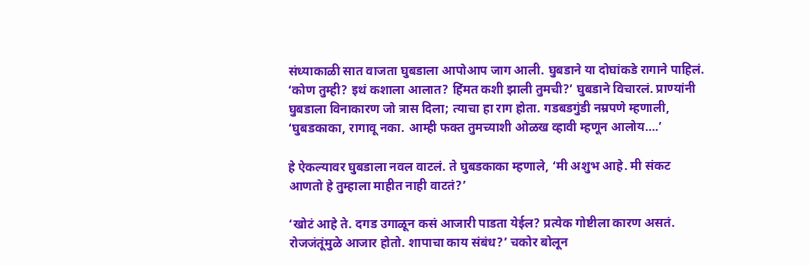संध्याकाळी सात वाजता घुबडाला आपोआप जाग आली. घुबडाने या दोघांकडे रागाने पाहिलं. ‘कोण तुम्ही? इथं कशाला आलात? हिंमत कशी झाली तुमची?’ घुबडाने विचारलं. प्राण्यांनी घुबडाला विनाकारण जो त्रास दिला; त्याचा हा राग होता. गडबडगुंडी नम्रपणे म्हणाली, ‘घुबडकाका, रागावू नका. आम्ही फक्त तुमच्याशी ओळख व्हावी म्हणून आलोय….’

हे ऐकल्यावर घुबडाला नवल वाटलं. ते घुबडकाका म्हणाले, ‘मी अशुभ आहे. मी संकट आणतो हे तुम्हाला माहीत नाही वाटतं?’

‘खोटं आहे ते. दगड उगाळून कसं आजारी पाडता येईल? प्रत्येक गोष्टीला कारण असतं. रोजजंतूंमुळे आजार होतो. शापाचा काय संबंध?’ चकोर बोलून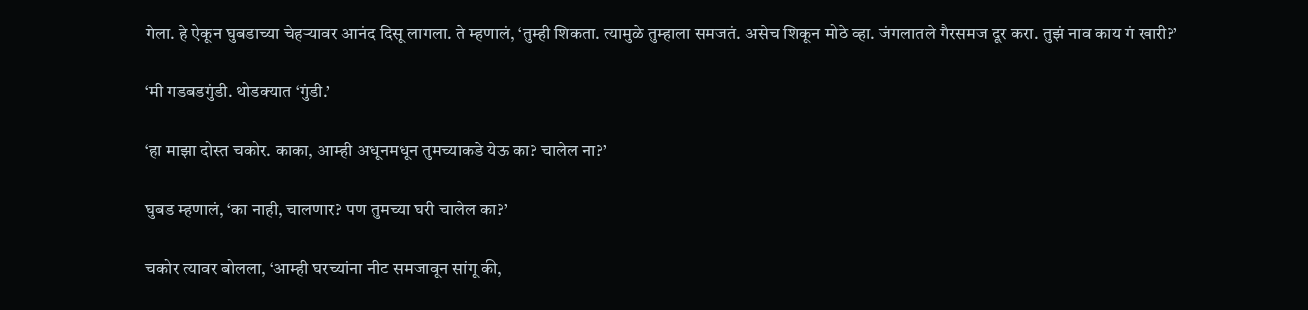गेला. हे ऐकून घुबडाच्या चेहर्‍यावर आनंद दिसू लागला. ते म्हणालं, ‘तुम्ही शिकता. त्यामुळे तुम्हाला समजतं. असेच शिकून मोठे व्हा. जंगलातले गैरसमज दूर करा. तुझं नाव काय गं खारी?’

‘मी गडबडगुंडी. थोडक्यात ‘गुंडी.’

‘हा माझा दोस्त चकोर. काका, आम्ही अधूनमधून तुमच्याकडे येऊ का? चालेल ना?’

घुबड म्हणालं, ‘का नाही, चालणार? पण तुमच्या घरी चालेल का?’

चकोर त्यावर बोलला, ‘आम्ही घरच्यांना नीट समजावून सांगू की,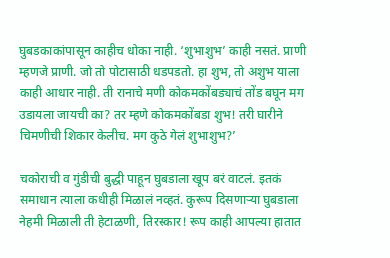घुबडकाकांपासून काहीच धोका नाही. ‘शुभाशुभ’ काही नसतं. प्राणी म्हणजे प्राणी. जो तो पोटासाठी धडपडतो. हा शुभ, तो अशुभ याला काही आधार नाही. ती रानाचे मणी कोकमकोंबड्याचं तोंड बघून मग उडायला जायची का? तर म्हणे कोकमकोंबडा शुभ! तरी घारीने चिमणीची शिकार केलीच. मग कुठे गेलं शुभाशुभ?’

चकोराची व गुंडीची बुद्धी पाहून घुबडाला खूप बरं वाटलं. इतकं समाधान त्याला कधीही मिळालं नव्हतं. कुरूप दिसणार्‍या घुबडाला नेहमी मिळाली ती हेटाळणी, तिरस्कार! रूप काही आपल्या हातात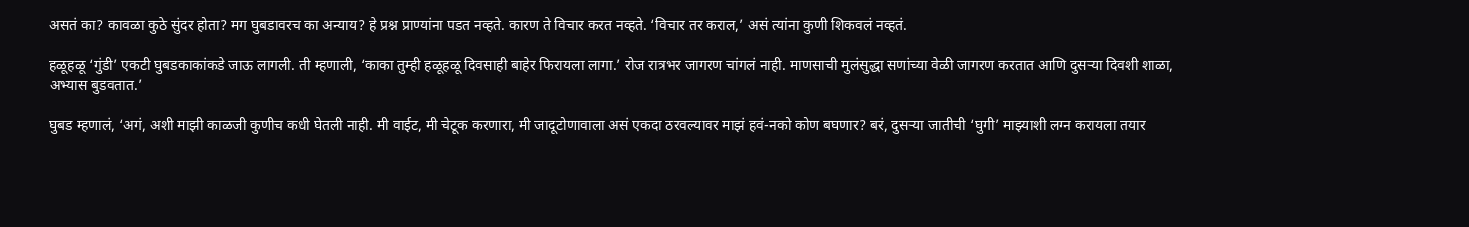असतं का? कावळा कुठे सुंदर होता? मग घुबडावरच का अन्याय? हे प्रश्न प्राण्यांना पडत नव्हते. कारण ते विचार करत नव्हते. ‘विचार तर कराल,’ असं त्यांना कुणी शिकवलं नव्हतं.

हळूहळू ‘गुंडी’ एकटी घुबडकाकांकडे जाऊ लागली. ती म्हणाली, ‘काका तुम्ही हळूहळू दिवसाही बाहेर फिरायला लागा.’ रोज रात्रभर जागरण चांगलं नाही. माणसाची मुलंसुद्धा सणांच्या वेळी जागरण करतात आणि दुसर्‍या दिवशी शाळा, अभ्यास बुडवतात.’

घुबड म्हणालं, ‘अगं, अशी माझी काळजी कुणीच कधी घेतली नाही. मी वाईट, मी चेटूक करणारा, मी जादूटोणावाला असं एकदा ठरवल्यावर माझं हवं-नको कोण बघणार? बरं, दुसर्‍या जातीची ‘घुगी’ माझ्याशी लग्न करायला तयार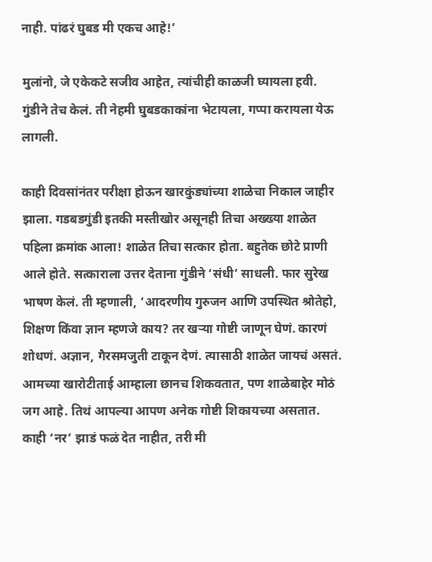नाही. पांढरं घुबड मी एकच आहे!’

मुलांनो, जे एकेकटे सजीव आहेत, त्यांचीही काळजी घ्यायला हवी. गुंडीने तेच केलं. ती नेहमी घुबडकाकांना भेटायला, गप्पा करायला येऊ लागली.

काही दिवसांनंतर परीक्षा होऊन खारकुंड्यांच्या शाळेचा निकाल जाहीर झाला. गडबडगुंडी इतकी मस्तीखोर असूनही तिचा अख्ख्या शाळेत पहिला क्रमांक आला! शाळेत तिचा सत्कार होता. बहुतेक छोटे प्राणी आले होते. सत्काराला उत्तर देताना गुंडीने ‘संधी’ साधली. फार सुरेख भाषण केलं. ती म्हणाली, ‘आदरणीय गुरुजन आणि उपस्थित श्रोतेहो, शिक्षण किंवा ज्ञान म्हणजे काय? तर खर्‍या गोष्टी जाणून घेणं. कारणं शोधणं. अज्ञान, गैरसमजुती टाकून देणं. त्यासाठी शाळेत जायचं असतं. आमच्या खारोटीताई आम्हाला छानच शिकवतात, पण शाळेबाहेर मोठं जग आहे. तिथं आपल्या आपण अनेक गोष्टी शिकायच्या असतात. काही ‘नर’ झाडं फळं देत नाहीत, तरी मी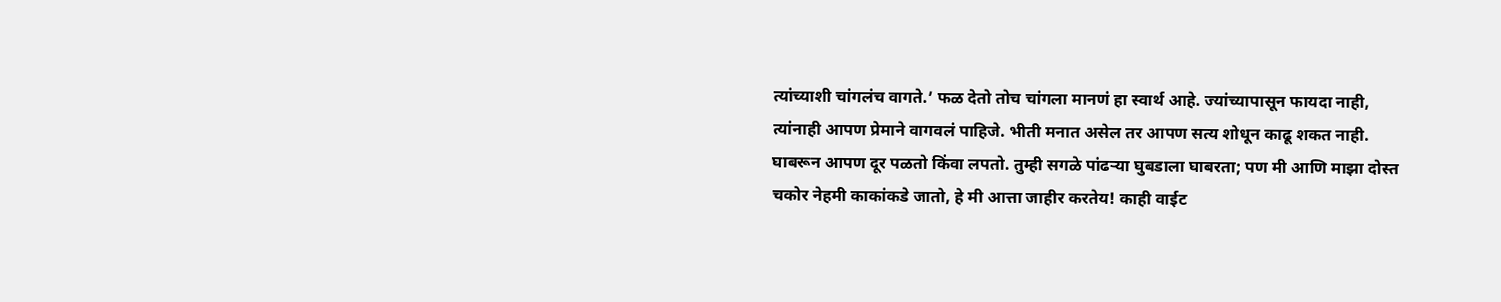त्यांच्याशी चांगलंच वागते.’ फळ देतो तोच चांगला मानणं हा स्वार्थ आहे. ज्यांच्यापासून फायदा नाही, त्यांनाही आपण प्रेमाने वागवलं पाहिजे. भीती मनात असेल तर आपण सत्य शोधून काढू शकत नाही. घाबरून आपण दूर पळतो किंवा लपतो. तुम्ही सगळे पांढर्‍या घुबडाला घाबरता; पण मी आणि माझा दोस्त चकोर नेहमी काकांकडे जातो, हे मी आत्ता जाहीर करतेय! काही वाईट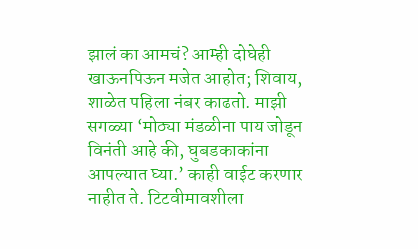झालं का आमचं? आम्ही दोघेही खाऊनपिऊन मजेत आहोत; शिवाय, शाळेत पहिला नंबर काढतो. माझी सगळ्या ‘मोठ्या मंडळीना पाय जोडून विनंती आहे की, घुबडकाकांना आपल्यात घ्या.’ काही वाईट करणार नाहीत ते. टिटवीमावशीला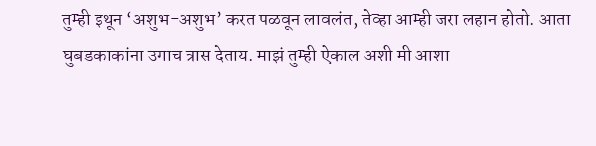तुम्ही इथून ‘अशुभ-अशुभ’ करत पळवून लावलंत, तेव्हा आम्ही जरा लहान होतो. आता घुबडकाकांना उगाच त्रास देताय. माझं तुम्ही ऐकाल अशी मी आशा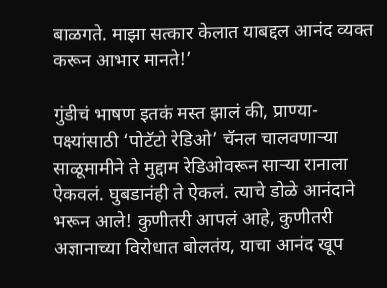बाळगते. माझा सत्कार केलात याबद्दल आनंद व्यक्त करून आभार मानते!’

गुंडीचं भाषण इतकं मस्त झालं की, प्राण्या-पक्ष्यांसाठी ‘पोटॅटो रेडिओ’ चॅनल चालवणार्‍या साळूमामीने ते मुद्दाम रेडिओवरून सार्‍या रानाला ऐकवलं. घुबडानंही ते ऐकलं. त्याचे डोळे आनंदाने भरून आले! कुणीतरी आपलं आहे, कुणीतरी अज्ञानाच्या विरोधात बोलतंय, याचा आनंद खूप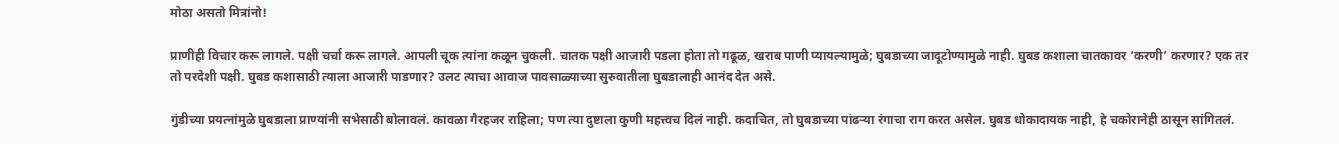मोठा असतो मित्रांनो!

प्राणीही विचार करू लागले. पक्षी चर्चा करू लागले. आपली चूक त्यांना कळून चुकली. चातक पक्षी आजारी पडला होता तो गढूळ, खराब पाणी प्यायल्यामुळे; घुबडाच्या जादूटोण्यामुळे नाही. घुबड कशाला चातकावर ‘करणी’ करणार? एक तर तो परदेशी पक्षी. घुबड कशासाठी त्याला आजारी पाडणार? उलट त्याचा आवाज पावसाळ्याच्या सुरुवातीला घुबडालाही आनंद देत असे.

गुंडीच्या प्रयत्नांमुळे घुबडाला प्राण्यांनी सभेसाठी बोलावलं. कावळा गैरहजर राहिला; पण त्या दुष्टाला कुणी महत्त्वच दिलं नाही. कदाचित, तो घुबडाच्या पांढर्‍या रंगाचा राग करत असेल. घुबड धोकादायक नाही, हे चकोरानेही ठासून सांगितलं.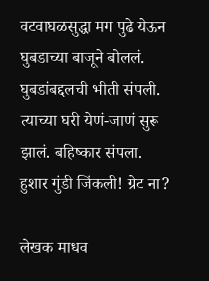वटवाघळसुद्धा मग पुढे येऊन घुबडाच्या बाजूने बोललं. घुबडांबद्दलची भीती संपली. त्याच्या घरी येणं-जाणं सुरू झालं. बहिष्कार संपला. हुशार गुंडी जिंकली! ग्रेट ना?

लेखक माधव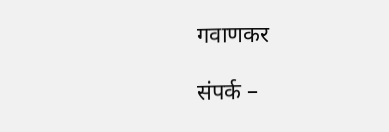गवाणकर

संपर्क –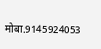मोबा.9145924053